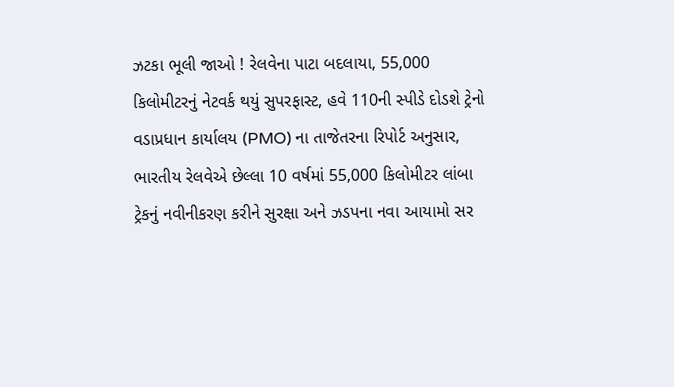ઝટકા ભૂલી જાઓ ! રેલવેના પાટા બદલાયા, 55,000 કિલોમીટરનું નેટવર્ક થયું સુપરફાસ્ટ, હવે 110ની સ્પીડે દોડશે ટ્રેનો
વડાપ્રધાન કાર્યાલય (PMO) ના તાજેતરના રિપોર્ટ અનુસાર, ભારતીય રેલવેએ છેલ્લા 10 વર્ષમાં 55,000 કિલોમીટર લાંબા ટ્રેકનું નવીનીકરણ કરીને સુરક્ષા અને ઝડપના નવા આયામો સર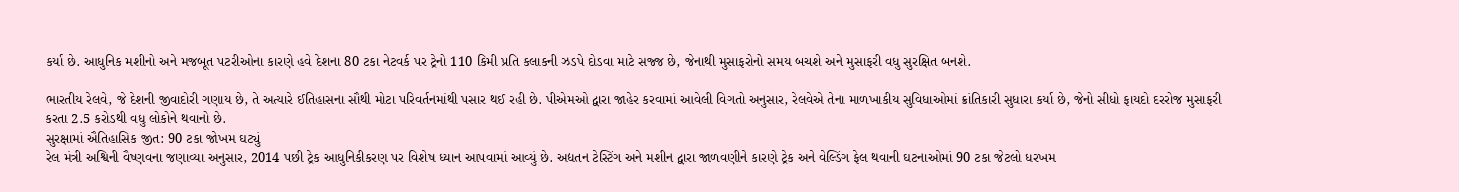કર્યા છે. આધુનિક મશીનો અને મજબૂત પટરીઓના કારણે હવે દેશના 80 ટકા નેટવર્ક પર ટ્રેનો 110 કિમી પ્રતિ કલાકની ઝડપે દોડવા માટે સજ્જ છે, જેનાથી મુસાફરોનો સમય બચશે અને મુસાફરી વધુ સુરક્ષિત બનશે.

ભારતીય રેલવે, જે દેશની જીવાદોરી ગણાય છે, તે અત્યારે ઈતિહાસના સૌથી મોટા પરિવર્તનમાંથી પસાર થઈ રહી છે. પીએમઓ દ્વારા જાહેર કરવામાં આવેલી વિગતો અનુસાર, રેલવેએ તેના માળખાકીય સુવિધાઓમાં ક્રાંતિકારી સુધારા કર્યા છે, જેનો સીધો ફાયદો દરરોજ મુસાફરી કરતા 2.5 કરોડથી વધુ લોકોને થવાનો છે.
સુરક્ષામાં ઐતિહાસિક જીત: 90 ટકા જોખમ ઘટ્યું
રેલ મંત્રી અશ્વિની વૈષ્ણવના જણાવ્યા અનુસાર, 2014 પછી ટ્રેક આધુનિકીકરણ પર વિશેષ ધ્યાન આપવામાં આવ્યું છે. અદ્યતન ટેસ્ટિંગ અને મશીન દ્વારા જાળવણીને કારણે ટ્રેક અને વેલ્ડિંગ ફેલ થવાની ઘટનાઓમાં 90 ટકા જેટલો ધરખમ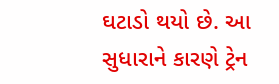ઘટાડો થયો છે. આ સુધારાને કારણે ટ્રેન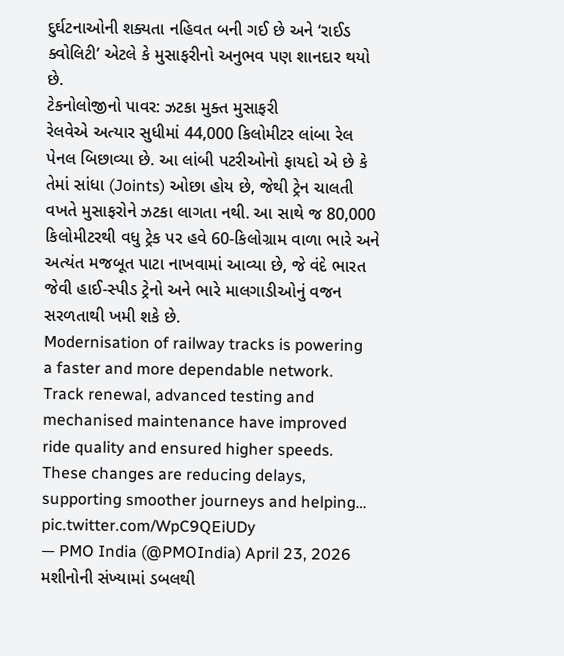દુર્ઘટનાઓની શક્યતા નહિવત બની ગઈ છે અને ‘રાઈડ ક્વોલિટી’ એટલે કે મુસાફરીનો અનુભવ પણ શાનદાર થયો છે.
ટેકનોલોજીનો પાવર: ઝટકા મુક્ત મુસાફરી
રેલવેએ અત્યાર સુધીમાં 44,000 કિલોમીટર લાંબા રેલ પેનલ બિછાવ્યા છે. આ લાંબી પટરીઓનો ફાયદો એ છે કે તેમાં સાંધા (Joints) ઓછા હોય છે, જેથી ટ્રેન ચાલતી વખતે મુસાફરોને ઝટકા લાગતા નથી. આ સાથે જ 80,000 કિલોમીટરથી વધુ ટ્રેક પર હવે 60-કિલોગ્રામ વાળા ભારે અને અત્યંત મજબૂત પાટા નાખવામાં આવ્યા છે, જે વંદે ભારત જેવી હાઈ-સ્પીડ ટ્રેનો અને ભારે માલગાડીઓનું વજન સરળતાથી ખમી શકે છે.
Modernisation of railway tracks is powering a faster and more dependable network.
Track renewal, advanced testing and mechanised maintenance have improved ride quality and ensured higher speeds. These changes are reducing delays, supporting smoother journeys and helping… pic.twitter.com/WpC9QEiUDy
— PMO India (@PMOIndia) April 23, 2026
મશીનોની સંખ્યામાં ડબલથી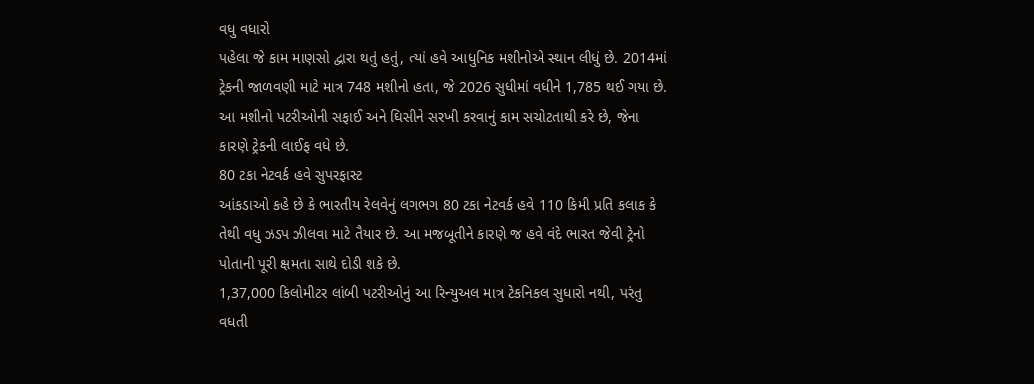વધુ વધારો
પહેલા જે કામ માણસો દ્વારા થતું હતું, ત્યાં હવે આધુનિક મશીનોએ સ્થાન લીધું છે. 2014માં ટ્રેકની જાળવણી માટે માત્ર 748 મશીનો હતા, જે 2026 સુધીમાં વધીને 1,785 થઈ ગયા છે. આ મશીનો પટરીઓની સફાઈ અને ઘિસીને સરખી કરવાનું કામ સચોટતાથી કરે છે, જેના કારણે ટ્રેકની લાઈફ વધે છે.
80 ટકા નેટવર્ક હવે સુપરફાસ્ટ
આંકડાઓ કહે છે કે ભારતીય રેલવેનું લગભગ 80 ટકા નેટવર્ક હવે 110 કિમી પ્રતિ કલાક કે તેથી વધુ ઝડપ ઝીલવા માટે તૈયાર છે. આ મજબૂતીને કારણે જ હવે વંદે ભારત જેવી ટ્રેનો પોતાની પૂરી ક્ષમતા સાથે દોડી શકે છે.
1,37,000 કિલોમીટર લાંબી પટરીઓનું આ રિન્યુઅલ માત્ર ટેકનિકલ સુધારો નથી, પરંતુ વધતી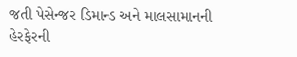જતી પેસેન્જર ડિમાન્ડ અને માલસામાનની હેરફેરની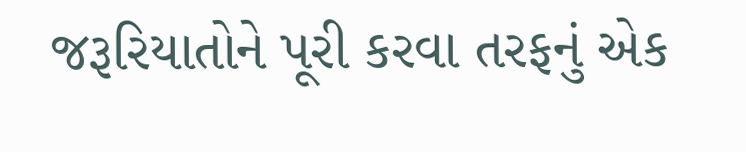જરૂરિયાતોને પૂરી કરવા તરફનું એક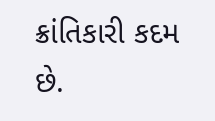ક્રાંતિકારી કદમ છે.